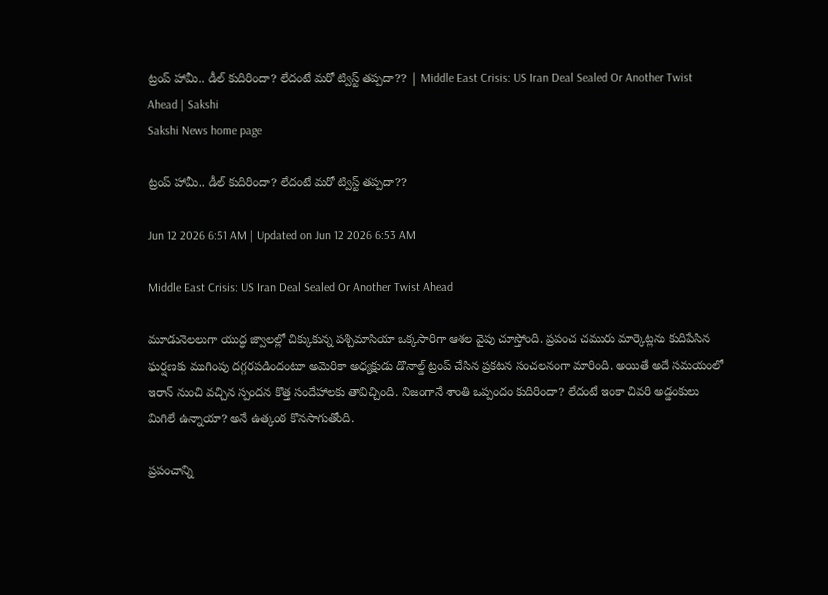ట్రంప్‌ హామీ.. డీల్‌ కుదిరిందా? లేదంటే మరో ట్విస్ట్‌ తప్పదా?? | Middle East Crisis: US Iran Deal Sealed Or Another Twist Ahead | Sakshi
Sakshi News home page

ట్రంప్‌ హామీ.. డీల్‌ కుదిరిందా? లేదంటే మరో ట్విస్ట్‌ తప్పదా??

Jun 12 2026 6:51 AM | Updated on Jun 12 2026 6:53 AM

Middle East Crisis: US Iran Deal Sealed Or Another Twist Ahead

మూడునెలలుగా యుద్ధ జ్వాలల్లో చిక్కుకున్న పశ్చిమాసియా ఒక్కసారిగా ఆశల వైపు చూస్తోంది. ప్రపంచ చమురు మార్కెట్లను కుదిపేసిన ఘర్షణకు ముగింపు దగ్గరపడిందంటూ అమెరికా అధ్యక్షుడు డొనాల్డ్‌ ట్రంప్‌ చేసిన ప్రకటన సంచలనంగా మారింది. అయితే అదే సమయంలో ఇరాన్‌ నుంచి వచ్చిన స్పందన కొత్త సందేహాలకు తావిచ్చింది. నిజంగానే శాంతి ఒప్పందం కుదిరిందా? లేదంటే ఇంకా చివరి అడ్డంకులు మిగిలే ఉన్నాయా? అనే ఉత్కంఠ కొనసాగుతోంది.

ప్రపంచాన్ని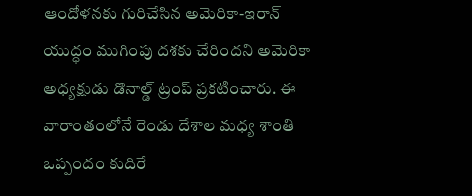ఆందోళనకు గురిచేసిన అమెరికా-ఇరాన్‌ యుద్ధం ముగింపు దశకు చేరిందని అమెరికా అధ్యక్షుడు డొనాల్డ్‌ ట్రంప్‌ ప్రకటించారు. ఈ వారాంతంలోనే రెండు దేశాల మధ్య శాంతి ఒప్పందం కుదిరే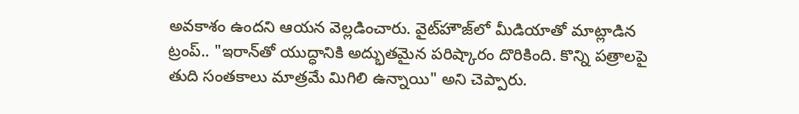అవకాశం ఉందని ఆయన వెల్లడించారు. వైట్‌హౌజ్‌లో మీడియాతో మాట్లాడిన ట్రంప్‌.. "ఇరాన్‌తో యుద్ధానికి అద్భుతమైన పరిష్కారం దొరికింది. కొన్ని పత్రాలపై తుది సంతకాలు మాత్రమే మిగిలి ఉన్నాయి" అని చెప్పారు.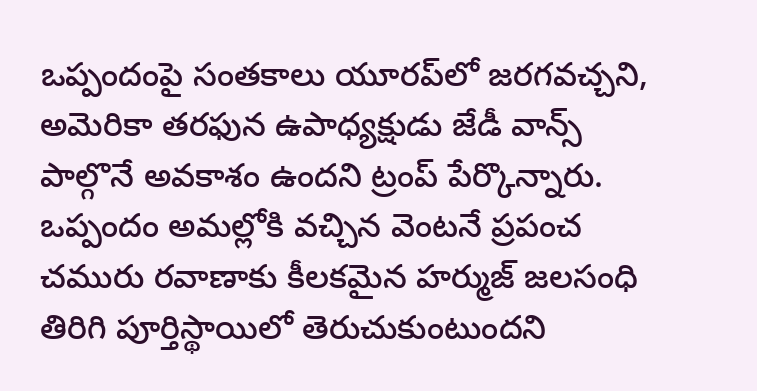ఒప్పందంపై సంతకాలు యూరప్‌లో జరగవచ్చని, అమెరికా తరఫున ఉపాధ్యక్షుడు జేడీ వాన్స్‌ పాల్గొనే అవకాశం ఉందని ట్రంప్‌ పేర్కొన్నారు. ఒప్పందం అమల్లోకి వచ్చిన వెంటనే ప్రపంచ చమురు రవాణాకు కీలకమైన హర్ముజ్‌ జలసంధి తిరిగి పూర్తిస్థాయిలో తెరుచుకుంటుందని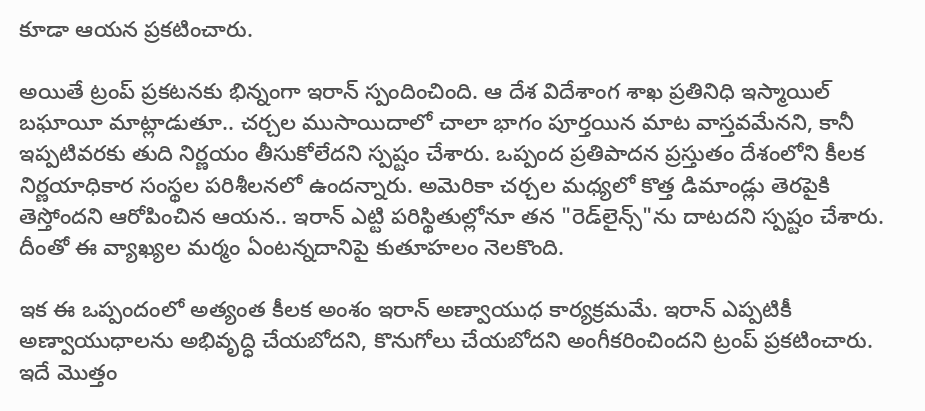కూడా ఆయన ప్రకటించారు.

అయితే ట్రంప్‌ ప్రకటనకు భిన్నంగా ఇరాన్‌ స్పందించింది. ఆ దేశ విదేశాంగ శాఖ ప్రతినిధి ఇస్మాయిల్‌ బఘాయీ మాట్లాడుతూ.. చర్చల ముసాయిదాలో చాలా భాగం పూర్తయిన మాట వాస్తవమేనని, కానీ ఇప్పటివరకు తుది నిర్ణయం తీసుకోలేదని స్పష్టం చేశారు. ఒప్పంద ప్రతిపాదన ప్రస్తుతం దేశంలోని కీలక నిర్ణయాధికార సంస్థల పరిశీలనలో ఉందన్నారు. అమెరికా చర్చల మధ్యలో కొత్త డిమాండ్లు తెరపైకి తెస్తోందని ఆరోపించిన ఆయన.. ఇరాన్‌ ఎట్టి పరిస్థితుల్లోనూ తన "రెడ్‌లైన్స్‌"ను దాటదని స్పష్టం చేశారు. దీంతో ఈ వ్యాఖ్యల మర్మం ఏంటన్నదానిపై కుతూహలం నెలకొంది.

ఇక ఈ ఒప్పందంలో అత్యంత కీలక అంశం ఇరాన్‌ అణ్వాయుధ కార్యక్రమమే. ఇరాన్‌ ఎప్పటికీ అణ్వాయుధాలను అభివృద్ధి చేయబోదని, కొనుగోలు చేయబోదని అంగీకరించిందని ట్రంప్‌ ప్రకటించారు. ఇదే మొత్తం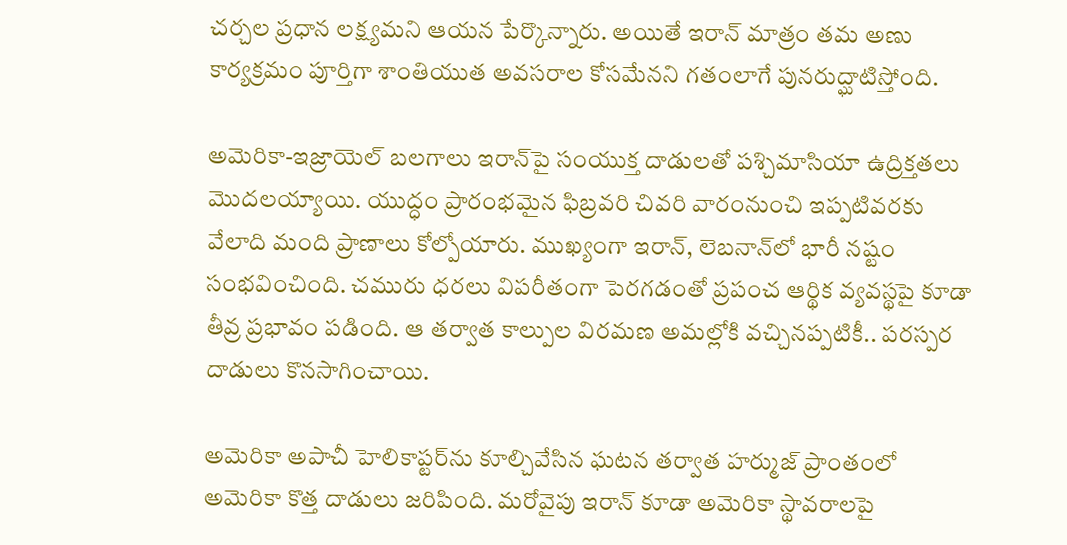చర్చల ప్రధాన లక్ష్యమని ఆయన పేర్కొన్నారు. అయితే ఇరాన్‌ మాత్రం తమ అణు కార్యక్రమం పూర్తిగా శాంతియుత అవసరాల కోసమేనని గతంలాగే పునరుద్ఘాటిస్తోంది.

అమెరికా-ఇజ్రాయెల్‌ బలగాలు ఇరాన్‌పై సంయుక్త దాడులతో పశ్చిమాసియా ఉద్రిక్తతలు మొదలయ్యాయి. యుద్ధం ప్రారంభమైన ఫిబ్రవరి చివరి వారంనుంచి ఇప్పటివరకు వేలాది మంది ప్రాణాలు కోల్పోయారు. ముఖ్యంగా ఇరాన్‌, లెబనాన్‌లో భారీ నష్టం సంభవించింది. చమురు ధరలు విపరీతంగా పెరగడంతో ప్రపంచ ఆర్థిక వ్యవస్థపై కూడా తీవ్ర ప్రభావం పడింది. ఆ తర్వాత కాల్పుల విరమణ అమల్లోకి వచ్చినప్పటికీ.. పరస్పర దాడులు కొనసాగించాయి.

అమెరికా అపాచీ హెలికాప్టర్‌ను కూల్చివేసిన ఘటన తర్వాత హర్ముజ్‌ ప్రాంతంలో అమెరికా కొత్త దాడులు జరిపింది. మరోవైపు ఇరాన్‌ కూడా అమెరికా స్థావరాలపై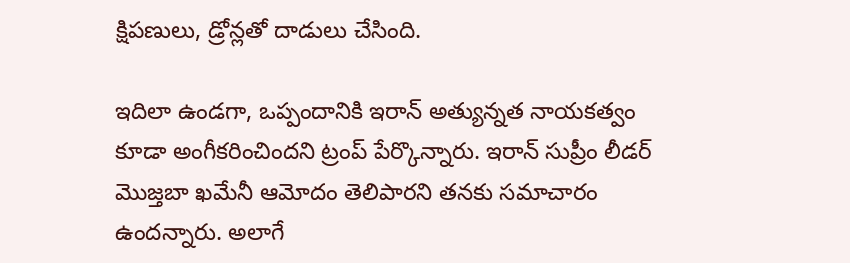క్షిపణులు, డ్రోన్లతో దాడులు చేసింది.

ఇదిలా ఉండగా, ఒప్పందానికి ఇరాన్‌ అత్యున్నత నాయకత్వం కూడా అంగీకరించిందని ట్రంప్‌ పేర్కొన్నారు. ఇరాన్‌ సుప్రీం లీడర్‌ మొజ్తబా ఖమేనీ ఆమోదం తెలిపారని తనకు సమాచారం ఉందన్నారు. అలాగే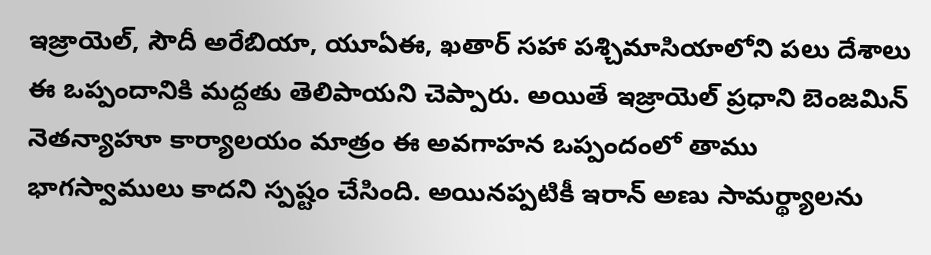ఇజ్రాయెల్‌, సౌదీ అరేబియా, యూఏఈ, ఖతార్‌ సహా పశ్చిమాసియాలోని పలు దేశాలు ఈ ఒప్పందానికి మద్దతు తెలిపాయని చెప్పారు. అయితే ఇజ్రాయెల్‌ ప్రధాని బెంజమిన్‌ నెతన్యాహూ కార్యాలయం మాత్రం ఈ అవగాహన ఒప్పందంలో తాము భాగస్వాములు కాదని స్పష్టం చేసింది. అయినప్పటికీ ఇరాన్‌ అణు సామర్థ్యాలను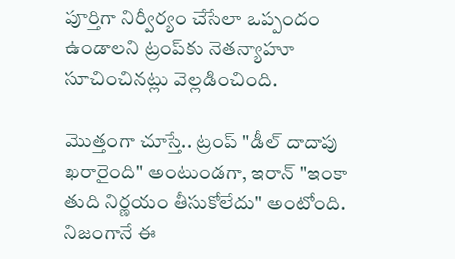పూర్తిగా నిర్వీర్యం చేసేలా ఒప్పందం ఉండాలని ట్రంప్‌కు నెతన్యాహూ సూచించినట్లు వెల్లడించింది.

మొత్తంగా చూస్తే.. ట్రంప్‌ "డీల్‌ దాదాపు ఖరారైంది" అంటుండగా, ఇరాన్‌ "ఇంకా తుది నిర్ణయం తీసుకోలేదు" అంటోంది. నిజంగానే ఈ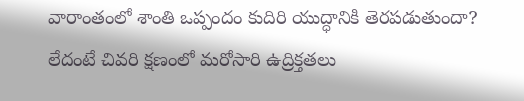వారాంతంలో శాంతి ఒప్పందం కుదిరి యుద్ధానికి తెరపడుతుందా? లేదంటే చివరి క్షణంలో మరోసారి ఉద్రిక్తతలు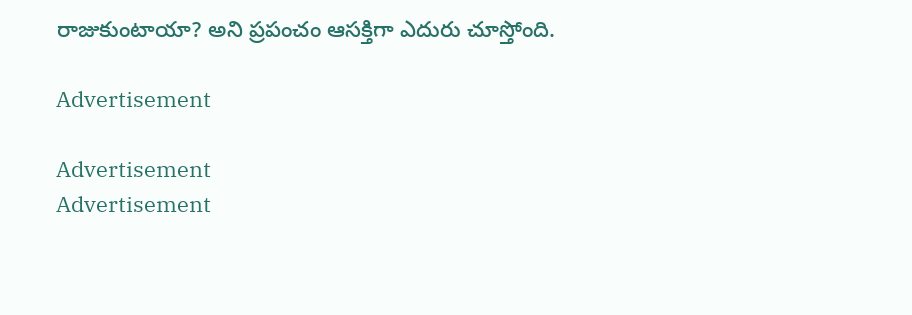రాజుకుంటాయా? అని ప్రపంచం ఆసక్తిగా ఎదురు చూస్తోంది.

Advertisement

Advertisement
Advertisement